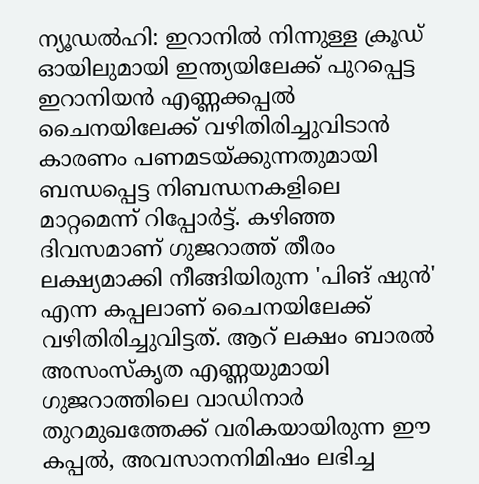ന്യൂഡൽഹി: ഇറാനിൽ നിന്നുള്ള ക്രൂഡ് ഓയിലുമായി ഇന്ത്യയിലേക്ക് പുറപ്പെട്ട ഇറാനിയൻ എണ്ണക്കപ്പൽ ചൈനയിലേക്ക് വഴിതിരിച്ചുവിടാൻ കാരണം പണമടയ്ക്കുന്നതുമായി ബന്ധപ്പെട്ട നിബന്ധനകളിലെ മാറ്റമെന്ന് റിപ്പോർട്ട്. കഴിഞ്ഞ ദിവസമാണ് ഗുജറാത്ത് തീരം ലക്ഷ്യമാക്കി നീങ്ങിയിരുന്ന 'പിങ് ഷുൻ' എന്ന കപ്പലാണ് ചൈനയിലേക്ക് വഴിതിരിച്ചുവിട്ടത്. ആറ് ലക്ഷം ബാരൽ അസംസ്കൃത എണ്ണയുമായി ഗുജറാത്തിലെ വാഡിനാർ തുറമുഖത്തേക്ക് വരികയായിരുന്ന ഈ കപ്പൽ, അവസാനനിമിഷം ലഭിച്ച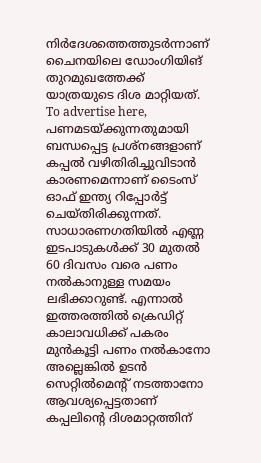നിർദേശത്തെത്തുടർന്നാണ് ചൈനയിലെ ഡോംഗിയിങ് തുറമുഖത്തേക്ക് യാത്രയുടെ ദിശ മാറ്റിയത്. To advertise here, പണമടയ്ക്കുന്നതുമായി ബന്ധപ്പെട്ട പ്രശ്നങ്ങളാണ് കപ്പൽ വഴിതിരിച്ചുവിടാൻ കാരണമെന്നാണ് ടൈംസ് ഓഫ് ഇന്ത്യ റിപ്പോർട്ട് ചെയ്തിരിക്കുന്നത്. സാധാരണഗതിയിൽ എണ്ണ ഇടപാടുകൾക്ക് 30 മുതൽ 60 ദിവസം വരെ പണം നൽകാനുള്ള സമയം ലഭിക്കാറുണ്ട്. എന്നാൽ ഇത്തരത്തിൽ ക്രെഡിറ്റ് കാലാവധിക്ക് പകരം മുൻകൂട്ടി പണം നൽകാനോ അല്ലെങ്കിൽ ഉടൻ സെറ്റിൽമെന്റ് നടത്താനോ ആവശ്യപ്പെട്ടതാണ് കപ്പലിന്റെ ദിശമാറ്റത്തിന്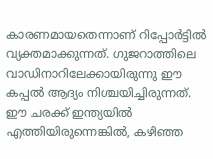കാരണമായതെന്നാണ് റിപ്പോർട്ടിൽ വ്യക്തമാക്കുന്നത്. ഗുജറാത്തിലെ വാഡിനാറിലേക്കായിരുന്നു ഈ കപ്പൽ ആദ്യം നിശ്ചയിച്ചിരുന്നത്. ഈ ചരക്ക് ഇന്ത്യയിൽ എത്തിയിരുന്നെങ്കിൽ, കഴിഞ്ഞ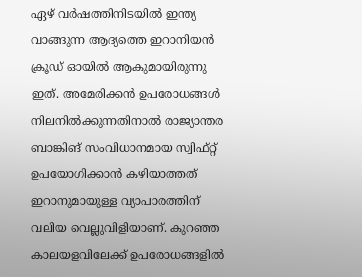ഏഴ് വർഷത്തിനിടയിൽ ഇന്ത്യ വാങ്ങുന്ന ആദ്യത്തെ ഇറാനിയൻ ക്രൂഡ് ഓയിൽ ആകുമായിരുന്നു ഇത്. അമേരിക്കൻ ഉപരോധങ്ങൾ നിലനിൽക്കുന്നതിനാൽ രാജ്യാന്തര ബാങ്കിങ് സംവിധാനമായ സ്വിഫ്റ്റ് ഉപയോഗിക്കാൻ കഴിയാത്തത് ഇറാനുമായുള്ള വ്യാപാരത്തിന് വലിയ വെല്ലുവിളിയാണ്. കുറഞ്ഞ കാലയളവിലേക്ക് ഉപരോധങ്ങളിൽ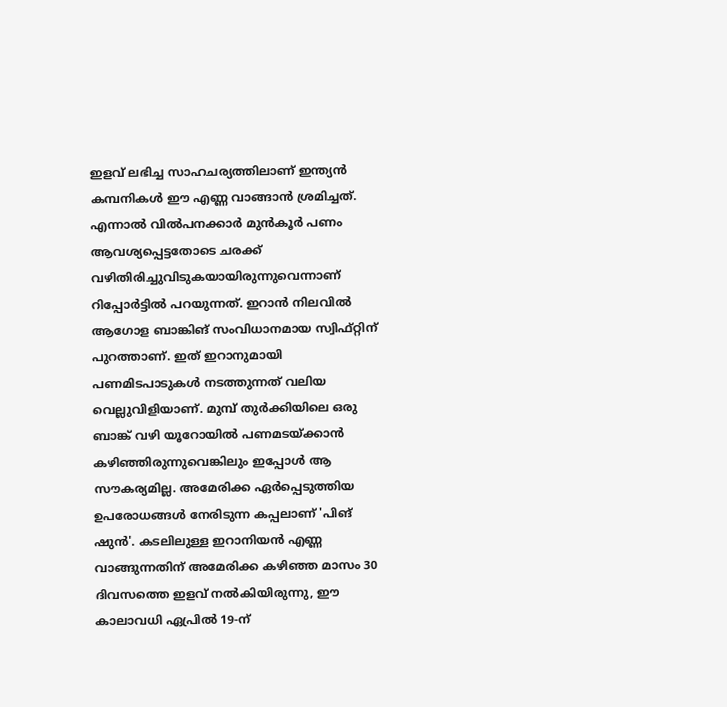ഇളവ് ലഭിച്ച സാഹചര്യത്തിലാണ് ഇന്ത്യൻ കമ്പനികൾ ഈ എണ്ണ വാങ്ങാൻ ശ്രമിച്ചത്. എന്നാൽ വിൽപനക്കാർ മുൻകൂർ പണം ആവശ്യപ്പെട്ടതോടെ ചരക്ക് വഴിതിരിച്ചുവിടുകയായിരുന്നുവെന്നാണ് റിപ്പോർട്ടിൽ പറയുന്നത്. ഇറാൻ നിലവിൽ ആഗോള ബാങ്കിങ് സംവിധാനമായ സ്വിഫ്റ്റിന് പുറത്താണ്. ഇത് ഇറാനുമായി പണമിടപാടുകൾ നടത്തുന്നത് വലിയ വെല്ലുവിളിയാണ്. മുമ്പ് തുർക്കിയിലെ ഒരു ബാങ്ക് വഴി യൂറോയിൽ പണമടയ്ക്കാൻ കഴിഞ്ഞിരുന്നുവെങ്കിലും ഇപ്പോൾ ആ സൗകര്യമില്ല. അമേരിക്ക ഏർപ്പെടുത്തിയ ഉപരോധങ്ങൾ നേരിടുന്ന കപ്പലാണ് 'പിങ് ഷുൻ'. കടലിലുള്ള ഇറാനിയൻ എണ്ണ വാങ്ങുന്നതിന് അമേരിക്ക കഴിഞ്ഞ മാസം 30 ദിവസത്തെ ഇളവ് നൽകിയിരുന്നു, ഈ കാലാവധി ഏപ്രിൽ 19-ന്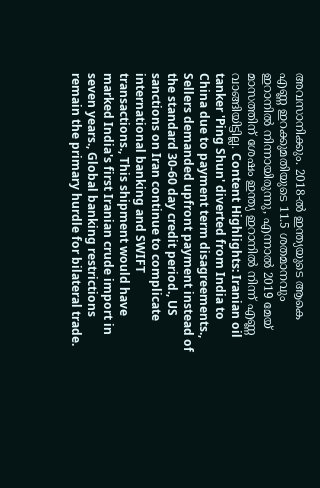അവസാനിക്കും. 2018-ൽ ഇന്ത്യയുടെ ആകെ എണ്ണ ഇറക്കുമതിയുടെ 11.5 ശതമാനവും ഇറാനിൽ നിന്നായിരുന്നു, എന്നാൽ 2019 മേയ് മാസത്തിന് ശേഷം ഇന്ത്യ ഇറാനിൽ നിന്ന് എണ്ണ വാങ്ങിയിട്ടില്ല. Content Highlights: Iranian oil tanker 'Ping Shun' diverted from India to China due to payment term disagreements., Sellers demanded upfront payment instead of the standard 30-60 day credit period., US sanctions on Iran continue to complicate international banking and SWIFT transactions., This shipment would have marked India's first Iranian crude import in seven years., Global banking restrictions remain the primary hurdle for bilateral trade.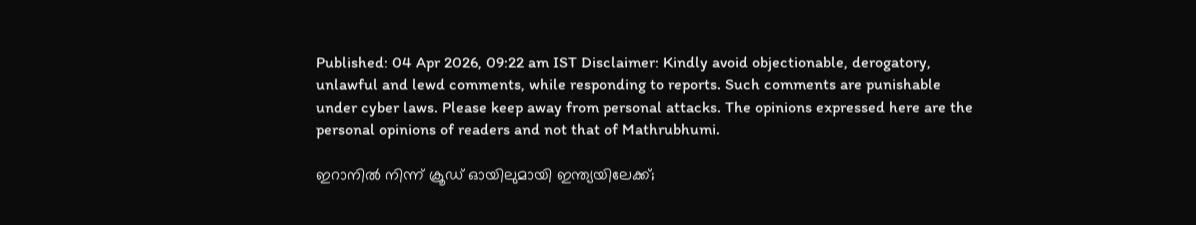Published: 04 Apr 2026, 09:22 am IST Disclaimer: Kindly avoid objectionable, derogatory, unlawful and lewd comments, while responding to reports. Such comments are punishable under cyber laws. Please keep away from personal attacks. The opinions expressed here are the personal opinions of readers and not that of Mathrubhumi.

ഇറാനിൽ നിന്ന് ക്രൂഡ് ഓയിലുമായി ഇന്ത്യയിലേക്ക്;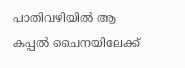പാതിവഴിയിൽ ആ കപ്പൽ ചൈനയിലേക്ക്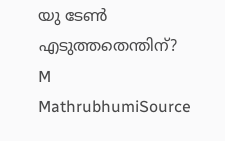യു ടേൺ എടുത്തതെന്തിന്?
M
MathrubhumiSource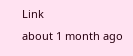Link
about 1 month ago